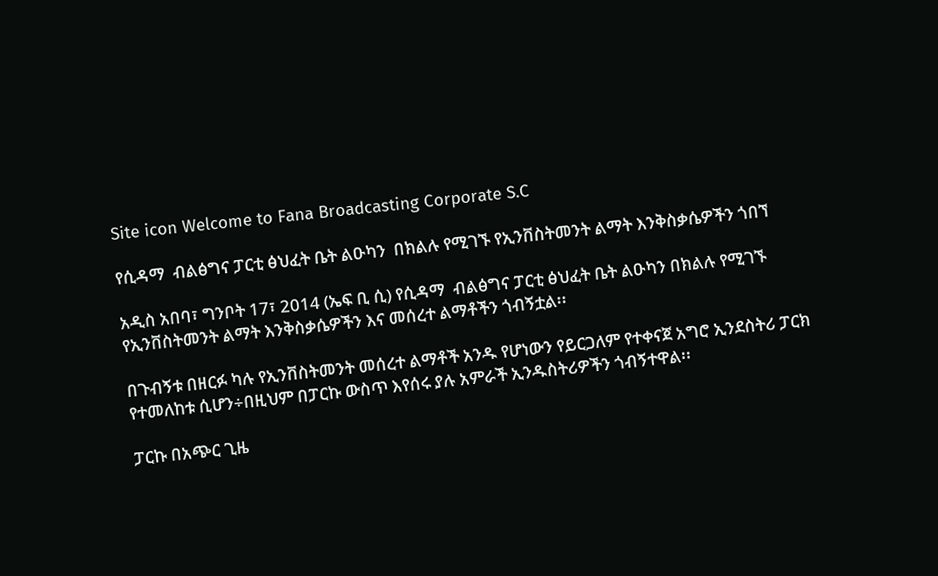Site icon Welcome to Fana Broadcasting Corporate S.C

የሲዳማ  ብልፅግና ፓርቲ ፅህፈት ቤት ልዑካን  በክልሉ የሚገኙ የኢንቨስትመንት ልማት እንቅስቃሴዎችን ጎበኘ

አዲስ አበባ፣ ግንቦት 17፣ 2014 (ኤፍ ቢ ሲ) የሲዳማ  ብልፅግና ፓርቲ ፅህፈት ቤት ልዑካን በክልሉ የሚገኙ የኢንቨስትመንት ልማት እንቅስቃሴዎችን እና መሰረተ ልማቶችን ጎብኝቷል፡፡

በጉብኝቱ በዘርፉ ካሉ የኢንቨስትመንት መሰረተ ልማቶች አንዱ የሆነውን የይርጋለም የተቀናጀ አግሮ ኢንደስትሪ ፓርክ የተመለከቱ ሲሆን÷በዚህም በፓርኩ ውስጥ እየሰሩ ያሉ አምራች ኢንዱስትሪዎችን ጎብኝተዋል፡፡

ፓርኩ በአጭር ጊዜ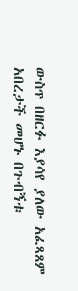ውስጥ በዘርፉ እያሳየ ያለው አፈጻጸም አበረታች መሆኑ በጉብኝቱ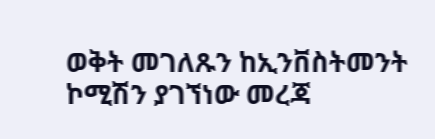ወቅት መገለጹን ከኢንቨስትመንት ኮሚሽን ያገኘነው መረጃ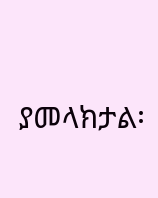ያመላክታል፡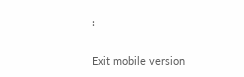፡

Exit mobile version